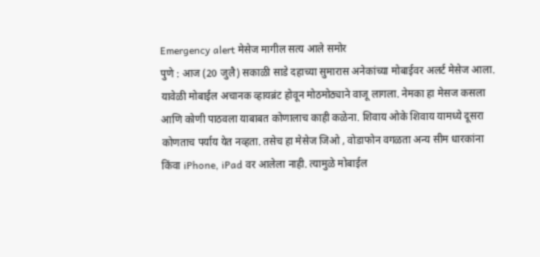Emergency alert मेसेज मागील सत्य आले समोर
पुणे : आज (20 जुलै) सकाळी साडे दहाच्या सुमारास अनेकांच्या मोबाईवर अलर्ट मेसेज आला. यावेळी मोबाईल अचानक व्हायब्रंट होवून मोठमोठ्याने वाजू लागला. नेमका हा मेसज कसला आणि कोणी पाठवला याबाबत कोणालाच काही कळेना. शिवाय ओके शिवाय यामध्ये दूसरा कोणताच पर्याय येत नव्हता. तसेच हा मेसेज जिओ , वोडाफोन वगळता अन्य सीम धारकांना किंवा iPhone, iPad वर आलेला नाही. त्यामुळे मोबाईल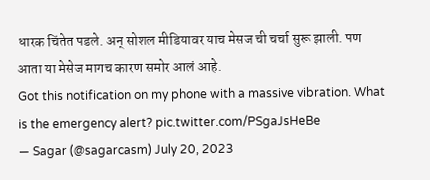धारक चिंतेत पडले. अन् सोशल मीडियावर याच मेसज ची चर्चा सुरू झाली. पण आता या मेसेज मागच कारण समोर आलं आहे.
Got this notification on my phone with a massive vibration. What is the emergency alert? pic.twitter.com/PSgaJsHeBe
— Sagar (@sagarcasm) July 20, 2023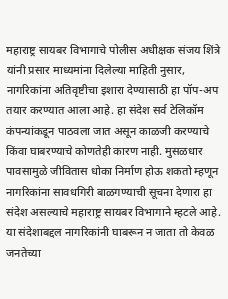महाराष्ट्र सायबर विभागाचे पोलीस अधीक्षक संजय शिंत्रे यांनी प्रसार माध्यमांना दिलेल्या माहिती नुसार, नागरिकांना अतिवृष्टीचा इशारा देण्यासाठी हा पॉप-अप तयार करण्यात आला आहे. हा संदेश सर्व टेलिकॉम कंपन्यांकडून पाठवला जात असून काळजी करण्याचे किंवा घाबरण्याचे कोणतेही कारण नाही. मुसळधार पावसामुळे जीवितास धोका निर्माण होऊ शकतो म्हणून नागरिकांना सावधगिरी बाळगण्याची सूचना देणारा हा संदेश असल्याचे महाराष्ट्र सायबर विभागाने म्हटले आहे. या संदेशाबद्दल नागरिकांनी घाबरून न जाता तो केवळ जनतेच्या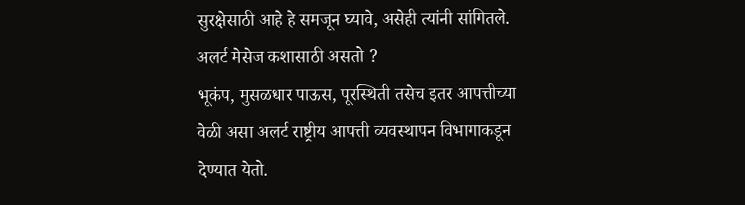सुरक्षेसाठी आहे हे समजून घ्यावे, असेही त्यांनी सांगितले.
अलर्ट मेसेज कशासाठी असतो ?
भूकंप, मुसळधार पाऊस, पूरस्थिती तसेच इतर आपत्तीच्या वेळी असा अलर्ट राष्ट्रीय आपत्ती व्यवस्थापन विभागाकडून देण्यात येतो.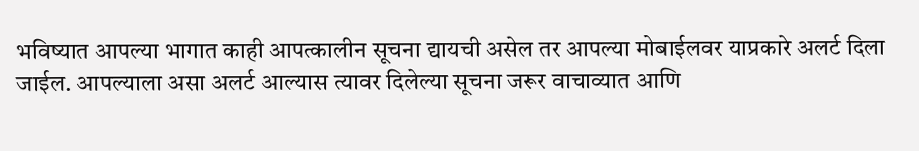भविष्यात आपल्या भागात काही आपत्कालीन सूचना द्यायची असेल तर आपल्या मोबाईलवर याप्रकारे अलर्ट दिला जाईल. आपल्याला असा अलर्ट आल्यास त्यावर दिलेल्या सूचना जरूर वाचाव्यात आणि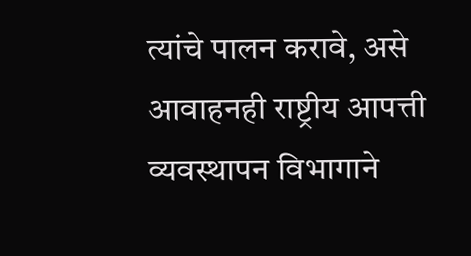त्यांचे पालन करावे, असे आवाहनही राष्ट्रीय आपत्ती व्यवस्थापन विभागाने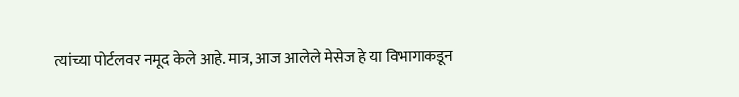त्यांच्या पोर्टलवर नमूद केले आहे. मात्र, आज आलेले मेसेज हे या विभागाकडून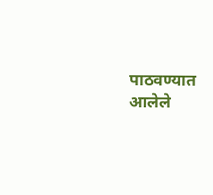पाठवण्यात आलेले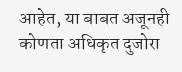आहेत, या बाबत अजूनही कोणता अधिकृत दुजोरा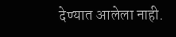देण्यात आलेला नाही.